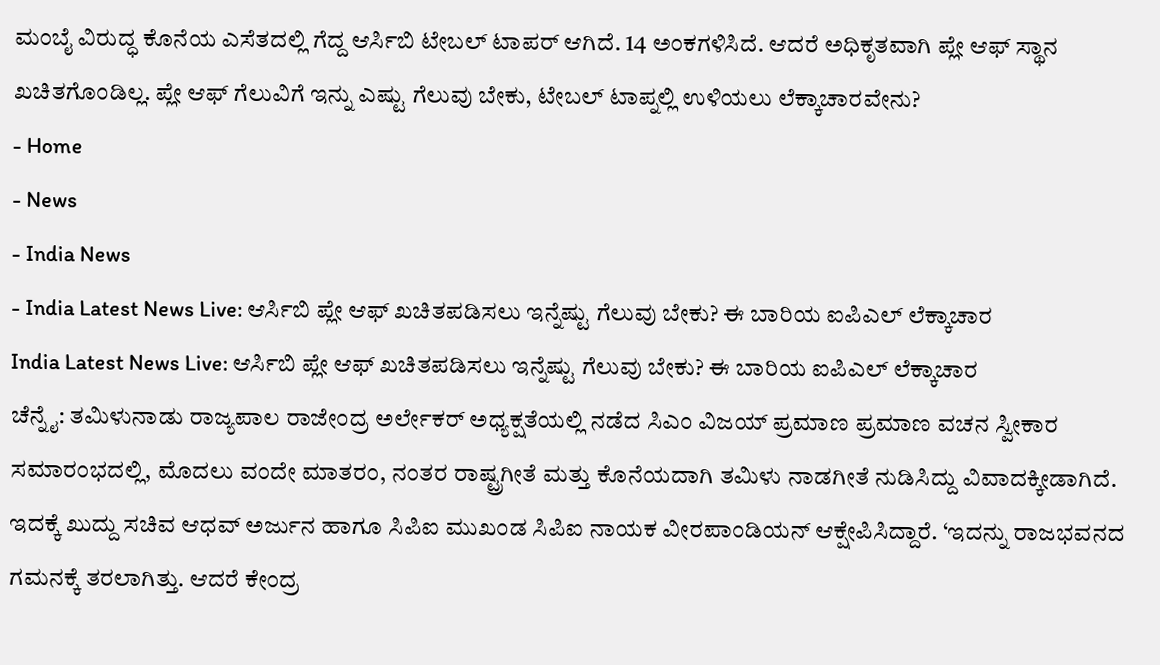ಮಂಬೈ ವಿರುದ್ಧ ಕೊನೆಯ ಎಸೆತದಲ್ಲಿ ಗೆದ್ದ ಆರ್ಸಿಬಿ ಟೇಬಲ್ ಟಾಪರ್ ಆಗಿದೆ. 14 ಅಂಕಗಳಿಸಿದೆ. ಆದರೆ ಅಧಿಕೃತವಾಗಿ ಪ್ಲೇ ಆಫ್ ಸ್ಥಾನ ಖಚಿತಗೊಂಡಿಲ್ಲ. ಪ್ಲೇ ಆಫ್ ಗೆಲುವಿಗೆ ಇನ್ನು ಎಷ್ಟು ಗೆಲುವು ಬೇಕು, ಟೇಬಲ್ ಟಾಪ್ನಲ್ಲಿ ಉಳಿಯಲು ಲೆಕ್ಕಾಚಾರವೇನು?
- Home
- News
- India News
- India Latest News Live: ಆರ್ಸಿಬಿ ಪ್ಲೇ ಆಫ್ ಖಚಿತಪಡಿಸಲು ಇನ್ನೆಷ್ಟು ಗೆಲುವು ಬೇಕು? ಈ ಬಾರಿಯ ಐಪಿಎಲ್ ಲೆಕ್ಕಾಚಾರ
India Latest News Live: ಆರ್ಸಿಬಿ ಪ್ಲೇ ಆಫ್ ಖಚಿತಪಡಿಸಲು ಇನ್ನೆಷ್ಟು ಗೆಲುವು ಬೇಕು? ಈ ಬಾರಿಯ ಐಪಿಎಲ್ ಲೆಕ್ಕಾಚಾರ
ಚೆನ್ನೈ: ತಮಿಳುನಾಡು ರಾಜ್ಯಪಾಲ ರಾಜೇಂದ್ರ ಅರ್ಲೇಕರ್ ಅಧ್ಯಕ್ಷತೆಯಲ್ಲಿ ನಡೆದ ಸಿಎಂ ವಿಜಯ್ ಪ್ರಮಾಣ ಪ್ರಮಾಣ ವಚನ ಸ್ವೀಕಾರ ಸಮಾರಂಭದಲ್ಲಿ, ಮೊದಲು ವಂದೇ ಮಾತರಂ, ನಂತರ ರಾಷ್ಟ್ರಗೀತೆ ಮತ್ತು ಕೊನೆಯದಾಗಿ ತಮಿಳು ನಾಡಗೀತೆ ನುಡಿಸಿದ್ದು ವಿವಾದಕ್ಕೀಡಾಗಿದೆ. ಇದಕ್ಕೆ ಖುದ್ದು ಸಚಿವ ಆಧವ್ ಅರ್ಜುನ ಹಾಗೂ ಸಿಪಿಐ ಮುಖಂಡ ಸಿಪಿಐ ನಾಯಕ ವೀರಪಾಂಡಿಯನ್ ಆಕ್ಷೇಪಿಸಿದ್ದಾರೆ. ‘ಇದನ್ನು ರಾಜಭವನದ ಗಮನಕ್ಕೆ ತರಲಾಗಿತ್ತು. ಆದರೆ ಕೇಂದ್ರ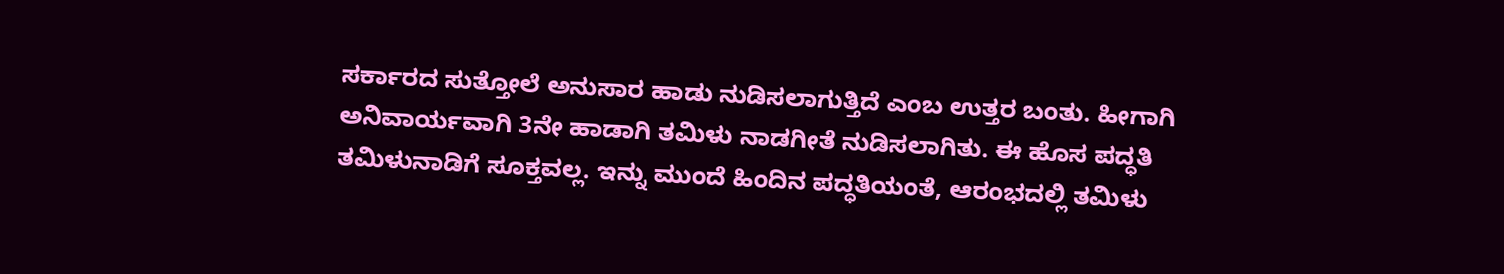ಸರ್ಕಾರದ ಸುತ್ತೋಲೆ ಅನುಸಾರ ಹಾಡು ನುಡಿಸಲಾಗುತ್ತಿದೆ ಎಂಬ ಉತ್ತರ ಬಂತು. ಹೀಗಾಗಿ ಅನಿವಾರ್ಯವಾಗಿ 3ನೇ ಹಾಡಾಗಿ ತಮಿಳು ನಾಡಗೀತೆ ನುಡಿಸಲಾಗಿತು. ಈ ಹೊಸ ಪದ್ಧತಿ ತಮಿಳುನಾಡಿಗೆ ಸೂಕ್ತವಲ್ಲ. ಇನ್ನು ಮುಂದೆ ಹಿಂದಿನ ಪದ್ಧತಿಯಂತೆ, ಆರಂಭದಲ್ಲಿ ತಮಿಳು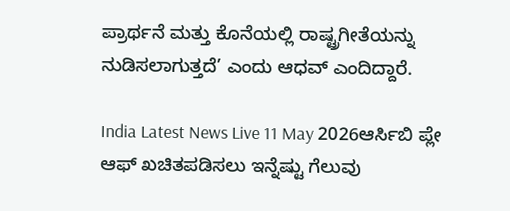ಪ್ರಾರ್ಥನೆ ಮತ್ತು ಕೊನೆಯಲ್ಲಿ ರಾಷ್ಟ್ರಗೀತೆಯನ್ನು ನುಡಿಸಲಾಗುತ್ತದೆ’ ಎಂದು ಆಧವ್ ಎಂದಿದ್ದಾರೆ.

India Latest News Live 11 May 2026ಆರ್ಸಿಬಿ ಪ್ಲೇ ಆಫ್ ಖಚಿತಪಡಿಸಲು ಇನ್ನೆಷ್ಟು ಗೆಲುವು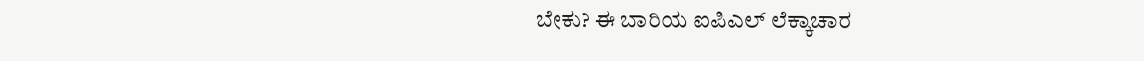ಬೇಕು? ಈ ಬಾರಿಯ ಐಪಿಎಲ್ ಲೆಕ್ಕಾಚಾರ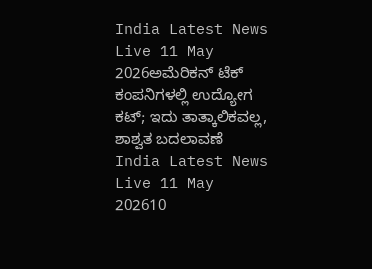India Latest News Live 11 May 2026ಅಮೆರಿಕನ್ ಟೆಕ್ ಕಂಪನಿಗಳಲ್ಲಿ ಉದ್ಯೋಗ ಕಟ್; ಇದು ತಾತ್ಕಾಲಿಕವಲ್ಲ, ಶಾಶ್ವತ ಬದಲಾವಣೆ
India Latest News Live 11 May 202610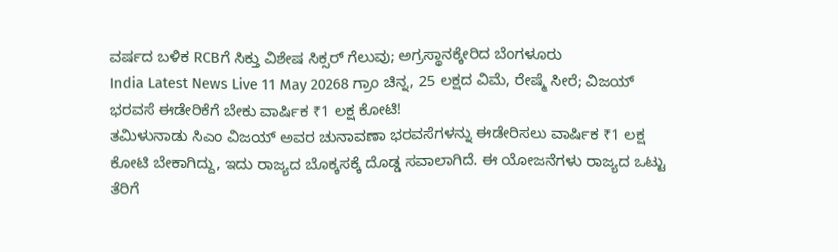ವರ್ಷದ ಬಳಿಕ RCBಗೆ ಸಿಕ್ತು ವಿಶೇಷ ಸಿಕ್ಸರ್ ಗೆಲುವು; ಅಗ್ರಸ್ಥಾನಕ್ಕೇರಿದ ಬೆಂಗಳೂರು
India Latest News Live 11 May 20268 ಗ್ರಾಂ ಚಿನ್ನ, 25 ಲಕ್ಷದ ವಿಮೆ, ರೇಷ್ಮೆ ಸೀರೆ; ವಿಜಯ್ ಭರವಸೆ ಈಡೇರಿಕೆಗೆ ಬೇಕು ವಾರ್ಷಿಕ ₹1 ಲಕ್ಷ ಕೋಟಿ!
ತಮಿಳುನಾಡು ಸಿಎಂ ವಿಜಯ್ ಅವರ ಚುನಾವಣಾ ಭರವಸೆಗಳನ್ನು ಈಡೇರಿಸಲು ವಾರ್ಷಿಕ ₹1 ಲಕ್ಷ ಕೋಟಿ ಬೇಕಾಗಿದ್ದು, ಇದು ರಾಜ್ಯದ ಬೊಕ್ಕಸಕ್ಕೆ ದೊಡ್ಡ ಸವಾಲಾಗಿದೆ. ಈ ಯೋಜನೆಗಳು ರಾಜ್ಯದ ಒಟ್ಟು ತೆರಿಗೆ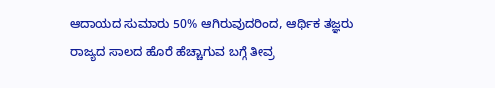ಆದಾಯದ ಸುಮಾರು 50% ಆಗಿರುವುದರಿಂದ, ಆರ್ಥಿಕ ತಜ್ಞರು ರಾಜ್ಯದ ಸಾಲದ ಹೊರೆ ಹೆಚ್ಚಾಗುವ ಬಗ್ಗೆ ತೀವ್ರ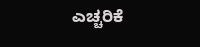ಎಚ್ಚರಿಕೆ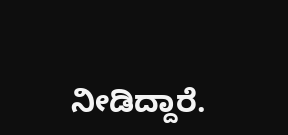ನೀಡಿದ್ದಾರೆ.